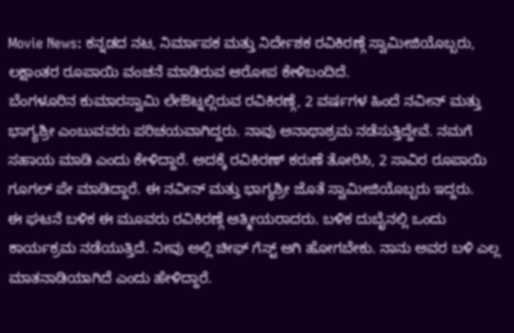Movie News: ಕನ್ನಡದ ನಟ, ನಿರ್ಮಾಪಕ ಮತ್ತು ನಿರ್ದೇಶಕ ರವಿಕಿರಣ್ಗೆ ಸ್ವಾಮೀಜಿಯೊಬ್ಬರು, ಲಕ್ಷಾಂತರ ರೂಪಾಯಿ ವಂಚನೆ ಮಾಡಿರುವ ಆರೋಪ ಕೇಳಿಬಂದಿದೆ.
ಬೆಂಗಳೂರಿನ ಕುಮಾರಸ್ವಾಮಿ ಲೇಔಟ್ನಲ್ಲಿರುವ ರವಿಕಿರಣ್ಗೆ, 2 ವರ್ಷಗಳ ಹಿಂದೆ ನವೀನ್ ಮತ್ತು ಭಾಗ್ಯಶ್ರೀ ಎಂಬುವವರು ಪರಿಚಯವಾಗಿದ್ದರು. ನಾವು ಅನಾಥಾಶ್ರಮ ನಡೆಸುತ್ತಿದ್ದೇವೆ. ನಮಗೆ ಸಹಾಯ ಮಾಡಿ ಎಂದು ಕೇಳಿದ್ದಾರೆ. ಅದಕ್ಕೆ ರವಿಕಿರಣ್ ಕರುಣೆ ತೋರಿಸಿ, 2 ಸಾವಿರ ರೂಪಾಯಿ ಗೂಗಲ್ ಪೇ ಮಾಡಿದ್ದಾರೆ. ಈ ನವೀನ್ ಮತ್ತು ಭಾಗ್ಯಶ್ರೀ ಜೊತೆ ಸ್ವಾಮೀಜಿಯೊಬ್ಬರು ಇದ್ದರು.
ಈ ಘಟನೆ ಬಳಿಕ ಈ ಮೂವರು ರವಿಕಿರಣ್ಗೆ ಆತ್ಮೀಯರಾದರು. ಬಳಿಕ ದುಬೈನಲ್ಲಿ ಒಂದು ಕಾರ್ಯಕ್ರಮ ನಡೆಯುತ್ತಿದೆ. ನೀವು ಅಲ್ಲಿ ಚೀಫ್ ಗೆಸ್ಟ್ ಆಗಿ ಹೋಗಬೇಕು. ನಾನು ಅವರ ಬಳಿ ಎಲ್ಲ ಮಾತನಾಡಿಯಾಗಿದೆ ಎಂದು ಹೇಳಿದ್ದಾರೆ.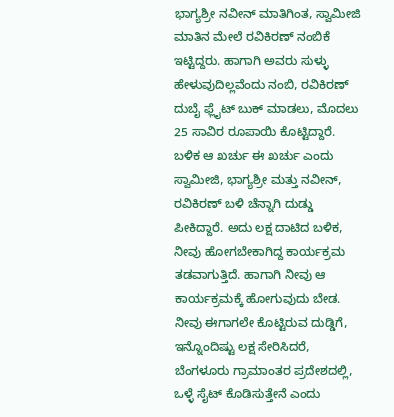ಭಾಗ್ಯಶ್ರೀ ನವೀನ್ ಮಾತಿಗಿಂತ, ಸ್ವಾಮೀಜಿ ಮಾತಿನ ಮೇಲೆ ರವಿಕಿರಣ್ ನಂಬಿಕೆ ಇಟ್ಟಿದ್ದರು. ಹಾಗಾಗಿ ಅವರು ಸುಳ್ಳು ಹೇಳುವುದಿಲ್ಲವೆಂದು ನಂಬಿ, ರವಿಕಿರಣ್ ದುಬೈ ಫ್ಲೈಟ್ ಬುಕ್ ಮಾಡಲು, ಮೊದಲು 25 ಸಾವಿರ ರೂಪಾಯಿ ಕೊಟ್ಟಿದ್ದಾರೆ.
ಬಳಿಕ ಆ ಖರ್ಚು ಈ ಖರ್ಚು ಎಂದು ಸ್ವಾಮೀಜಿ, ಭಾಗ್ಯಶ್ರೀ ಮತ್ತು ನವೀನ್, ರವಿಕಿರಣ್ ಬಳಿ ಚೆನ್ನಾಗಿ ದುಡ್ಡು ಪೀಕಿದ್ದಾರೆ. ಅದು ಲಕ್ಷ ದಾಟಿದ ಬಳಿಕ, ನೀವು ಹೋಗಬೇಕಾಗಿದ್ದ ಕಾರ್ಯಕ್ರಮ ತಡವಾಗುತ್ತಿದೆ. ಹಾಗಾಗಿ ನೀವು ಆ ಕಾರ್ಯಕ್ರಮಕ್ಕೆ ಹೋಗುವುದು ಬೇಡ. ನೀವು ಈಗಾಗಲೇ ಕೊಟ್ಟಿರುವ ದುಡ್ಡಿಗೆ, ಇನ್ನೊಂದಿಷ್ಟು ಲಕ್ಷ ಸೇರಿಸಿದರೆ, ಬೆಂಗಳೂರು ಗ್ರಾಮಾಂತರ ಪ್ರದೇಶದಲ್ಲಿ, ಒಳ್ಳೆ ಸೈಟ್ ಕೊಡಿಸುತ್ತೇನೆ ಎಂದು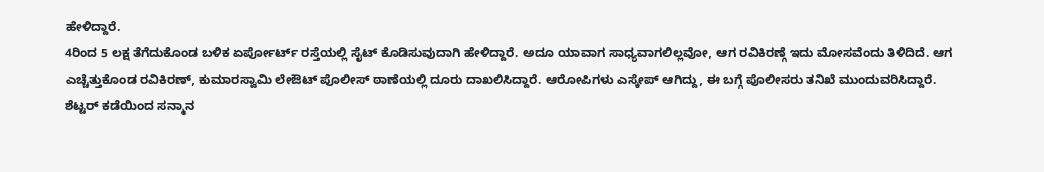ಹೇಳಿದ್ದಾರೆ.
4ರಿಂದ 5 ಲಕ್ಷ ತೆಗೆದುಕೊಂಡ ಬಳಿಕ ಏರ್ಪೋರ್ಟ್ ರಸ್ತೆಯಲ್ಲಿ ಸೈಟ್ ಕೊಡಿಸುವುದಾಗಿ ಹೇಳಿದ್ದಾರೆ. ಅದೂ ಯಾವಾಗ ಸಾಧ್ಯವಾಗಲಿಲ್ಲವೋ, ಆಗ ರವಿಕಿರಣ್ಗೆ ಇದು ಮೋಸವೆಂದು ತಿಳಿದಿದೆ. ಆಗ ಎಚ್ಚೆತ್ತುಕೊಂಡ ರವಿಕಿರಣ್, ಕುಮಾರಸ್ವಾಮಿ ಲೇಔಟ್ ಪೊಲೀಸ್ ಠಾಣೆಯಲ್ಲಿ ದೂರು ದಾಖಲಿಸಿದ್ದಾರೆ. ಆರೋಪಿಗಳು ಎಸ್ಕೇಪ್ ಆಗಿದ್ದು, ಈ ಬಗ್ಗೆ ಪೊಲೀಸರು ತನಿಖೆ ಮುಂದುವರಿಸಿದ್ದಾರೆ.
ಶೆಟ್ಟರ್ ಕಡೆಯಿಂದ ಸನ್ಮಾನ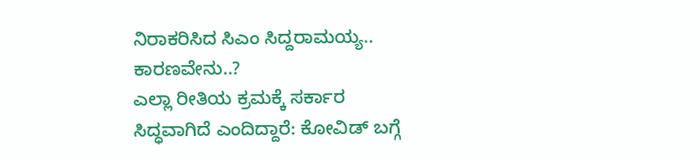ನಿರಾಕರಿಸಿದ ಸಿಎಂ ಸಿದ್ದರಾಮಯ್ಯ.. ಕಾರಣವೇನು..?
ಎಲ್ಲಾ ರೀತಿಯ ಕ್ರಮಕ್ಕೆ ಸರ್ಕಾರ ಸಿದ್ಧವಾಗಿದೆ ಎಂದಿದ್ದಾರೆ: ಕೋವಿಡ್ ಬಗ್ಗೆ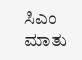ಸಿಎಂ ಮಾತು